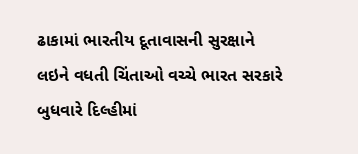ઢાકામાં ભારતીય દૂતાવાસની સુરક્ષાને લઇને વધતી ચિંતાઓ વચ્ચે ભારત સરકારે બુધવારે દિલ્હીમાં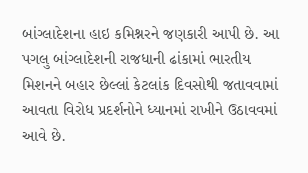બાંગ્લાદેશના હાઇ કમિશ્નરને જણકારી આપી છે. આ પગલુ બાંગ્લાદેશની રાજધાની ઢાંકામાં ભારતીય મિશનને બહાર છેલ્લાં કેટલાંક દિવસોથી જતાવવામાં આવતા વિરોધ પ્રદર્શનોને ધ્યાનમાં રાખીને ઉઠાવવમાં આવે છે.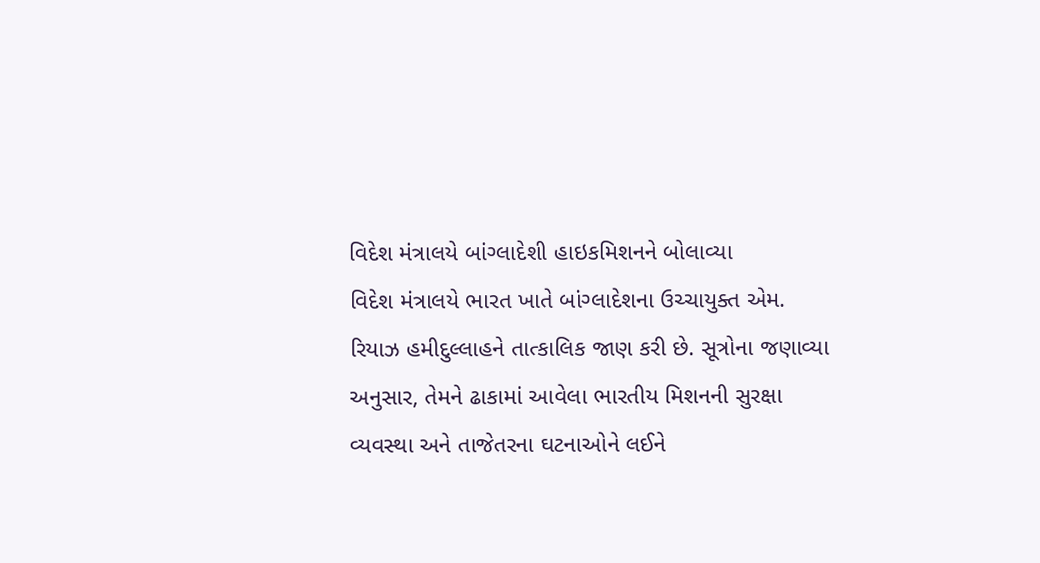વિદેશ મંત્રાલયે બાંગ્લાદેશી હાઇકમિશનને બોલાવ્યા
વિદેશ મંત્રાલયે ભારત ખાતે બાંગ્લાદેશના ઉચ્ચાયુક્ત એમ. રિયાઝ હમીદુલ્લાહને તાત્કાલિક જાણ કરી છે. સૂત્રોના જણાવ્યા અનુસાર, તેમને ઢાકામાં આવેલા ભારતીય મિશનની સુરક્ષા વ્યવસ્થા અને તાજેતરના ઘટનાઓને લઈને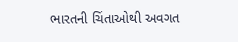ભારતની ચિંતાઓથી અવગત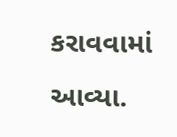કરાવવામાં આવ્યા.